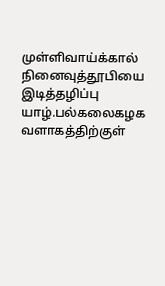முள்ளிவாய்க்கால் நினைவுத்தூபியை இடித்தழிப்பு
யாழ்.பல்கலைகழக வளாகத்திற்குள்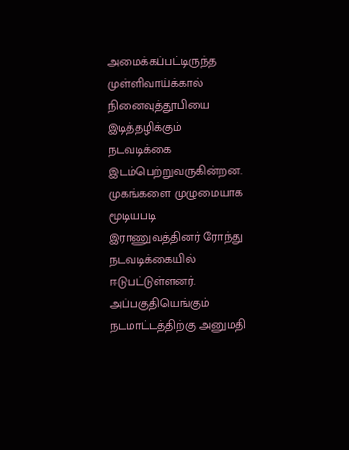அமைக்கப்பட்டிருந்த முள்ளிவாய்க்கால் நினைவுத்தூபியை இடித்தழிக்கும் நடவடிக்கை இடம்பெற்றுவருகின்றன. முகங்களை முழுமையாக மூடியபடி இராணுவத்தினர் ரோந்து நடவடிக்கையில் ஈடுபட்டுள்ளனர். அப்பகுதியெங்கும் நடமாட்டத்திற்கு அனுமதி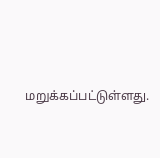மறுக்கப்பட்டுள்ளது.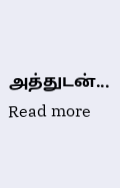அத்துடன்...
Read more